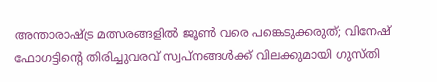അന്താരാഷ്ട്ര മത്സരങ്ങളില്‍ ജൂൺ വരെ പങ്കെടുക്കരുത്; വിനേഷ് ഫോഗട്ടിന്റെ തിരിച്ചുവരവ് സ്വപ്നങ്ങൾക്ക് വിലക്കുമായി ഗുസ്തി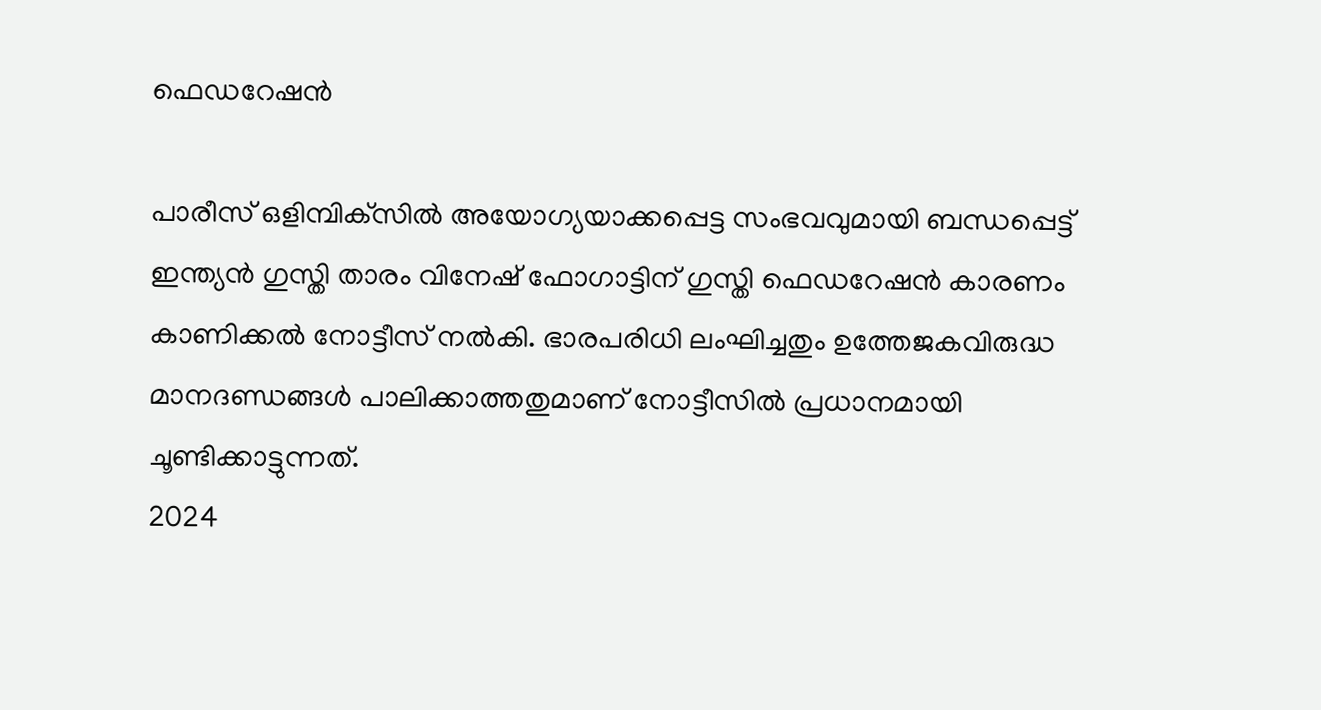ഫെഡറേഷൻ

പാരീസ് ഒളിമ്പിക്‌സില്‍ അയോഗ്യയാക്കപ്പെട്ട സംഭവവുമായി ബന്ധപ്പെട്ട് ഇന്ത്യന്‍ ഗുസ്തി താരം വിനേഷ് ഫോഗാട്ടിന് ഗുസ്തി ഫെഡറേഷന്‍ കാരണം കാണിക്കല്‍ നോട്ടീസ് നല്‍കി. ഭാരപരിധി ലംഘിച്ചതും ഉത്തേജകവിരുദ്ധ മാനദണ്ഡങ്ങള്‍ പാലിക്കാത്തതുമാണ് നോട്ടീസില്‍ പ്രധാനമായി ചൂണ്ടിക്കാട്ടുന്നത്.
2024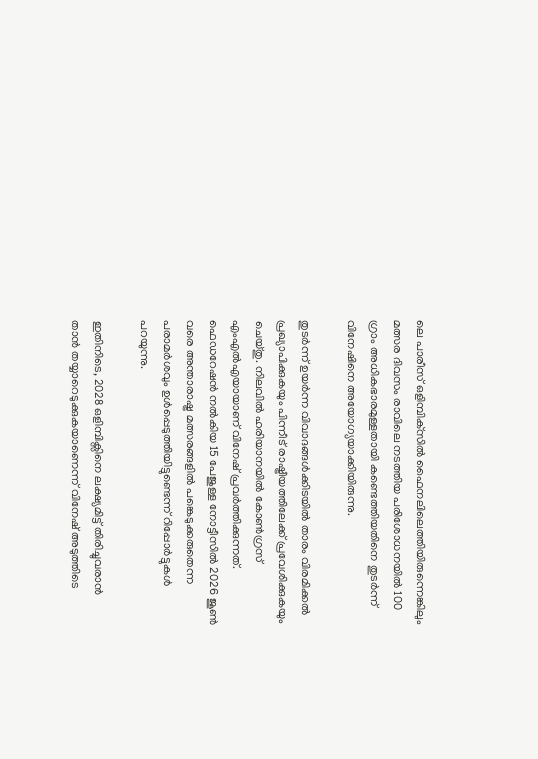ലെ പാരീസ് ഒളിമ്പിക്‌സില്‍ ഫൈനലിലെത്തിയിരുന്നെങ്കിലും മത്സര ദിവസം രാവിലെ നടത്തിയ പരിശോധനയില്‍ 100 ഗ്രാം അധികഭാരമുള്ളതായി കണ്ടെത്തിയതിനെ തുടര്‍ന്ന് വിനേഷിനെ അയോഗ്യയാക്കിയിരുന്നു.

തുടര്‍ന്ന് ഉയര്‍ന്ന വിവാദങ്ങള്‍ക്കിടയില്‍ താരം വിരമിക്കല്‍ പ്രഖ്യാപിക്കുകയും പിന്നീട് രാഷ്ട്രീയത്തിലേക്ക് പ്രവേശിക്കുകയും ചെയ്തു. നിലവില്‍ ഹരിയാനയില്‍ കോണ്‍ഗ്രസ് എംഎല്‍എയായാണ് വിനേഷ് പ്രവര്‍ത്തിക്കുന്നത്. ഫെഡറേഷന്‍ നല്‍കിയ 15 പേജുള്ള നോട്ടീസില്‍ 2026 ജൂണ്‍ വരെ അന്താരാഷ്ട്ര മത്സരങ്ങളില്‍ പങ്കെടുക്കരുതെന്ന പരാമര്‍ശവും ഉള്‍പ്പെടുത്തിയിട്ടുണ്ടെന്ന് റിപ്പോര്‍ട്ടുകള്‍ പറയുന്നു.

ഇതിനിടെ, 2028 ഒളിമ്പിക്സിനെ ലക്ഷ്യമിട്ട് തിരിച്ചുവരാന്‍ താന്‍ തയ്യാറെടുക്കുകയാണെന്ന് വിനേഷ് അടുത്തിടെ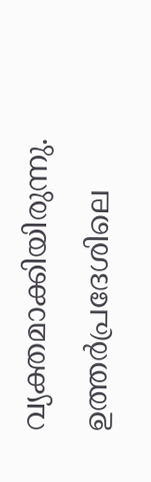വ്യക്തമാക്കിയിരുന്നു. ഉത്തര്‍പ്രദേശിലെ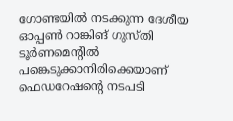ഗോണ്ടയില്‍ നടക്കുന്ന ദേശീയ ഓപ്പണ്‍ റാങ്കിങ് ഗുസ്തി ടൂര്‍ണമെന്റില്‍ പങ്കെടുക്കാനിരിക്കെയാണ് ഫെഡറേഷന്റെ നടപടി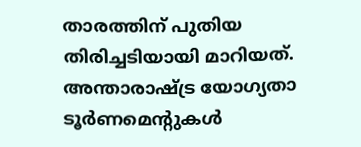താരത്തിന് പുതിയ തിരിച്ചടിയായി മാറിയത്. അന്താരാഷ്ട്ര യോഗ്യതാ ടൂര്‍ണമെന്റുകള്‍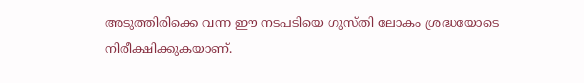അടുത്തിരിക്കെ വന്ന ഈ നടപടിയെ ഗുസ്തി ലോകം ശ്രദ്ധയോടെ നിരീക്ഷിക്കുകയാണ്.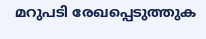മറുപടി രേഖപ്പെടുത്തുക